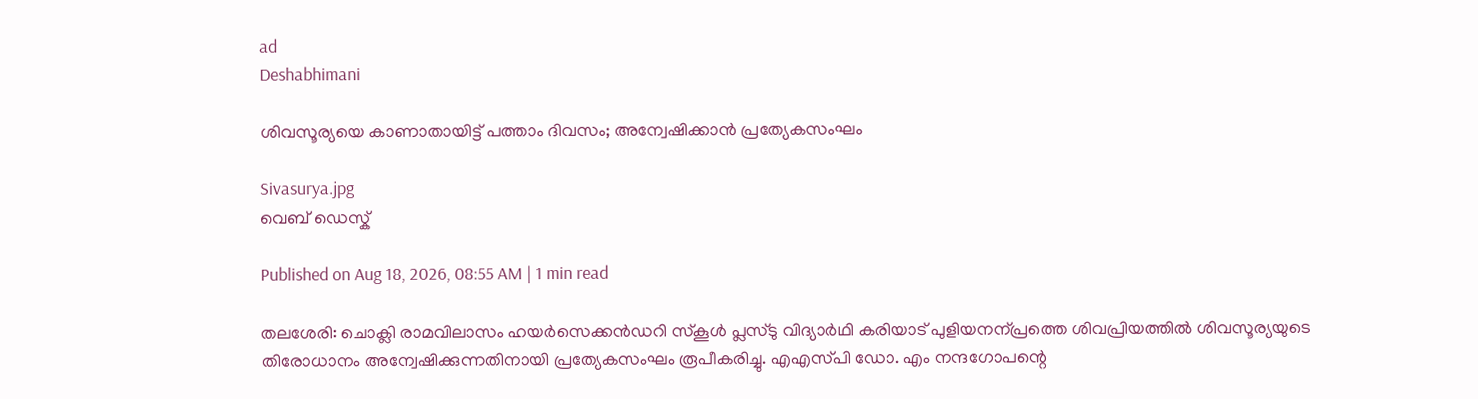ad
Deshabhimani

ശിവസൂര്യയെ കാണാതായിട്ട് പത്താം ദിവസം; അന്വേഷിക്കാൻ പ്രത്യേകസംഘം

Sivasurya.jpg
വെബ് ഡെസ്ക്

Published on Aug 18, 2026, 08:55 AM | 1 min read

തലശേരി: ചൊക്ലി രാമവിലാസം ഹയർസെക്കൻഡറി സ്‌കൂൾ പ്ലസ്‌ടു വിദ്യാർഥി കരിയാട്‌ പുളിയനന്പ്രത്തെ ശിവപ്രിയത്തിൽ ശിവസൂര്യയുടെ തിരോധാനം അന്വേഷിക്കുന്നതിനായി പ്രത്യേകസംഘം രൂപീകരിച്ചു. എഎസ്‌പി ഡോ. എം നന്ദഗോപന്റെ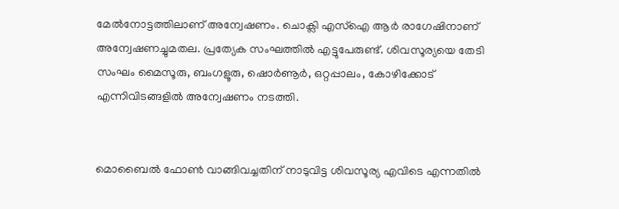മേൽനോട്ടത്തിലാണ്‌ അന്വേഷണം. ചൊക്ലി എസ്‌ഐ ആർ രാഗേഷിനാണ്‌ അന്വേഷണച്ചുമതല. പ്രത്യേക സംഘത്തിൽ എട്ടുപേരുണ്ട്‌. ശിവസൂര്യയെ തേടി സംഘം മൈസൂരു, ബംഗളൂരു, ഷൊർണൂർ, ഒറ്റപ്പാലം, കോഴിക്കോട്‌ എന്നിവിടങ്ങളിൽ അന്വേഷണം നടത്തി.


മൊബൈൽ ഫോൺ വാങ്ങിവച്ചതിന്‌ നാടുവിട്ട ശിവസൂര്യ എവിടെ എന്നതിൽ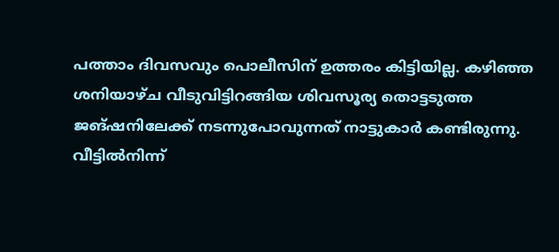പത്താം ദിവസവും പൊലീസിന്‌ ഉത്തരം കിട്ടിയില്ല. കഴിഞ്ഞ ശനിയാഴ്‌ച വീടുവിട്ടിറങ്ങിയ ശിവസൂര്യ തൊട്ടടുത്ത ജങ്‌ഷനിലേക്ക്‌ നടന്നുപോവുന്നത്‌ നാട്ടുകാർ കണ്ടിരുന്നു. വീട്ടിൽനിന്ന്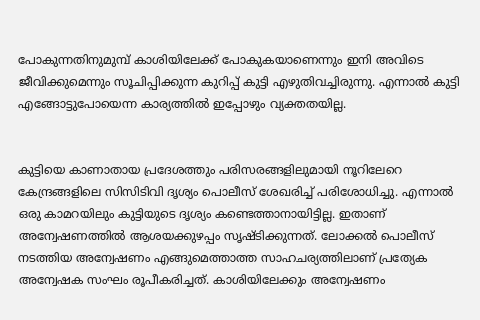പോകുന്നതിനുമുമ്പ് കാശിയിലേക്ക് പോകുകയാണെന്നും ഇനി അവിടെ ജീവിക്കുമെന്നും സൂചിപ്പിക്കുന്ന കുറിപ്പ് കുട്ടി എഴുതിവച്ചിരുന്നു. എന്നാൽ കുട്ടി എങ്ങോട്ടുപോയെന്ന കാര്യത്തിൽ ഇപ്പോഴും വ്യക്തതയില്ല.


കുട്ടിയെ കാണാതായ പ്രദേശത്തും പരിസരങ്ങളിലുമായി നൂറിലേറെ കേന്ദ്രങ്ങളിലെ സിസിടിവി ദൃശ്യം പൊലീസ് ശേഖരിച്ച് പരിശോധിച്ചു. എന്നാൽ ഒരു കാമറയിലും കുട്ടിയുടെ ദൃശ്യം കണ്ടെത്താനായിട്ടില്ല. ഇതാണ്‌ അന്വേഷണത്തിൽ ആശയക്കുഴപ്പം സൃഷ്ടിക്കുന്നത്. ലോക്കൽ പൊലീസ് നടത്തിയ അന്വേഷണം എങ്ങുമെത്താത്ത സാഹചര്യത്തിലാണ്‌ പ്രത്യേക അന്വേഷക സംഘം രൂപീകരിച്ചത്. കാശിയിലേക്കും അന്വേഷണം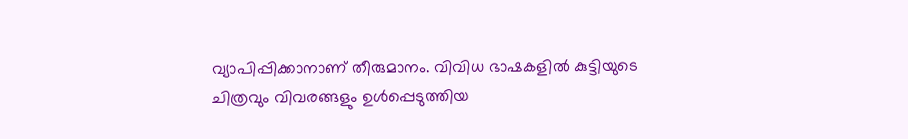വ്യാപിപ്പിക്കാനാണ് തീരുമാനം. വിവിധ ഭാഷകളിൽ കുട്ടിയുടെ ചിത്രവും വിവരങ്ങളും ഉൾപ്പെടുത്തിയ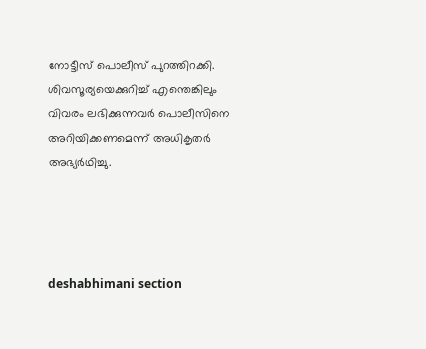നോട്ടീസ്‌ പൊലീസ്‌ പുറത്തിറക്കി. ശിവസൂര്യയെക്കുറിച്ച് എന്തെങ്കിലും വിവരം ലഭിക്കുന്നവർ പൊലീസിനെ അറിയിക്കണമെന്ന് അധികൃതർ അഭ്യർഥിച്ചു.




deshabhimani section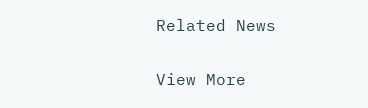Related News

View More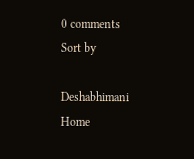0 comments
Sort by

Deshabhimani
Home